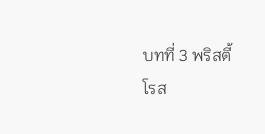บทที่ 3 พริสตี้
โรส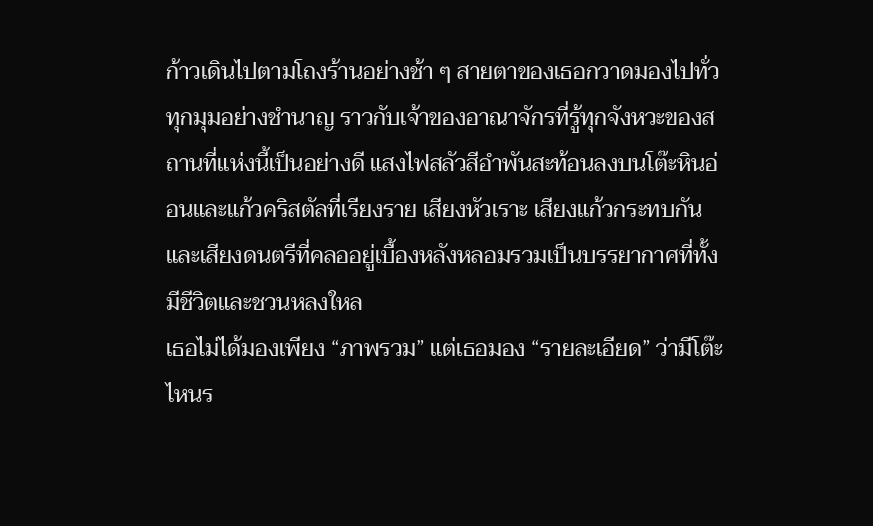ก้าวเดินไปตามโถงร้านอย่างช้า ๆ สายตาของเธอกวาดมองไปทั่วทุกมุมอย่างชำนาญ ราวกับเจ้าของอาณาจักรที่รู้ทุกจังหวะของสถานที่แห่งนี้เป็นอย่างดี แสงไฟสลัวสีอำพันสะท้อนลงบนโต๊ะหินอ่อนและแก้วคริสตัลที่เรียงราย เสียงหัวเราะ เสียงแก้วกระทบกัน และเสียงดนตรีที่คลออยู่เบื้องหลังหลอมรวมเป็นบรรยากาศที่ทั้งมีชีวิตและชวนหลงใหล
เธอไม่ได้มองเพียง “ภาพรวม” แต่เธอมอง “รายละเอียด” ว่ามีโต๊ะไหนร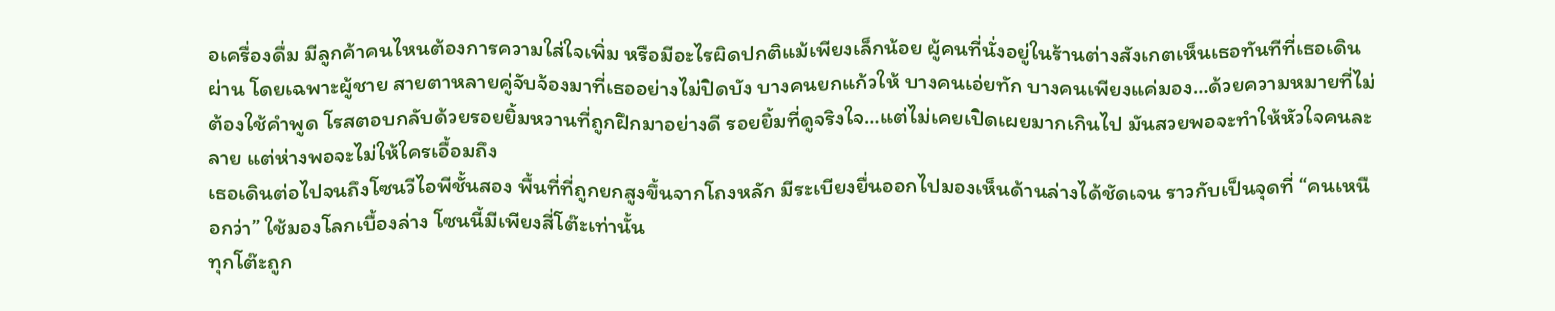อเครื่องดื่ม มีลูกค้าคนไหนต้องการความใส่ใจเพิ่ม หรือมีอะไรผิดปกติแม้เพียงเล็กน้อย ผู้คนที่นั่งอยู่ในร้านต่างสังเกตเห็นเธอทันทีที่เธอเดินผ่าน โดยเฉพาะผู้ชาย สายตาหลายคู่จับจ้องมาที่เธออย่างไม่ปิดบัง บางคนยกแก้วให้ บางคนเอ่ยทัก บางคนเพียงแค่มอง…ด้วยความหมายที่ไม่ต้องใช้คำพูด โรสตอบกลับด้วยรอยยิ้มหวานที่ถูกฝึกมาอย่างดี รอยยิ้มที่ดูจริงใจ…แต่ไม่เคยเปิดเผยมากเกินไป มันสวยพอจะทำให้หัวใจคนละลาย แต่ห่างพอจะไม่ให้ใครเอื้อมถึง
เธอเดินต่อไปจนถึงโซนวีไอพีชั้นสอง พื้นที่ที่ถูกยกสูงขึ้นจากโถงหลัก มีระเบียงยื่นออกไปมองเห็นด้านล่างได้ชัดเจน ราวกับเป็นจุดที่ “คนเหนือกว่า” ใช้มองโลกเบื้องล่าง โซนนี้มีเพียงสี่โต๊ะเท่านั้น
ทุกโต๊ะถูก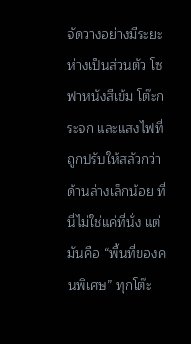จัดวางอย่างมีระยะห่างเป็นส่วนตัว โซฟาหนังสีเข้ม โต๊ะกระจก และแสงไฟที่ถูกปรับให้สลัวกว่าด้านล่างเล็กน้อย ที่นี่ไม่ใช่แค่ที่นั่ง แต่มันคือ “พื้นที่ของคนพิเศษ” ทุกโต๊ะ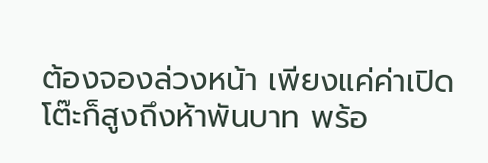ต้องจองล่วงหน้า เพียงแค่ค่าเปิดโต๊ะก็สูงถึงห้าพันบาท พร้อ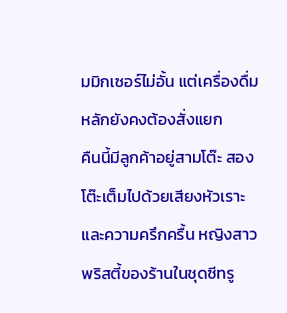มมิกเซอร์ไม่อั้น แต่เครื่องดื่มหลักยังคงต้องสั่งแยก
คืนนี้มีลูกค้าอยู่สามโต๊ะ สองโต๊ะเต็มไปด้วยเสียงหัวเราะและความครึกครื้น หญิงสาวพริสตี้ของร้านในชุดซีทรู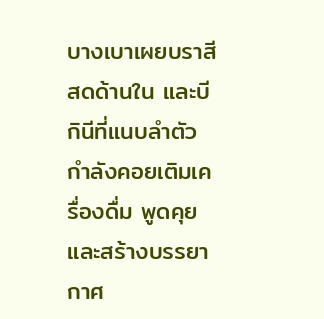บางเบาเผยบราสีสดด้านใน และบีกินีที่แนบลำตัว กำลังคอยเติมเครื่องดื่ม พูดคุย และสร้างบรรยากาศ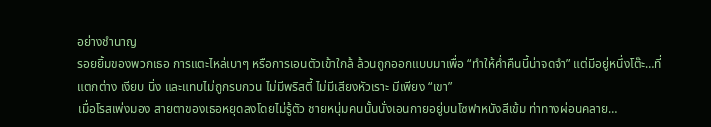อย่างชำนาญ
รอยยิ้มของพวกเธอ การแตะไหล่เบาๆ หรือการเอนตัวเข้าใกล้ ล้วนถูกออกแบบมาเพื่อ “ทำให้ค่ำคืนนี้น่าจดจำ” แต่มีอยู่หนึ่งโต๊ะ…ที่แตกต่าง เงียบ นิ่ง และแทบไม่ถูกรบกวน ไม่มีพริสตี้ ไม่มีเสียงหัวเราะ มีเพียง “เขา”
เมื่อโรสเพ่งมอง สายตาของเธอหยุดลงโดยไม่รู้ตัว ชายหนุ่มคนนั้นนั่งเอนกายอยู่บนโซฟาหนังสีเข้ม ท่าทางผ่อนคลาย…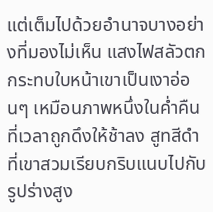แต่เต็มไปด้วยอำนาจบางอย่างที่มองไม่เห็น แสงไฟสลัวตกกระทบใบหน้าเขาเป็นเงาอ่อนๆ เหมือนภาพหนึ่งในค่ำคืนที่เวลาถูกดึงให้ช้าลง สูทสีดำที่เขาสวมเรียบกริบแนบไปกับรูปร่างสูง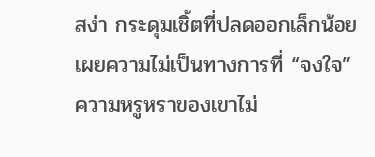สง่า กระดุมเชิ้ตที่ปลดออกเล็กน้อยเผยความไม่เป็นทางการที่ “จงใจ”
ความหรูหราของเขาไม่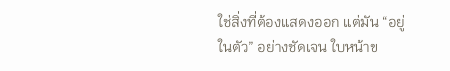ใช่สิ่งที่ต้องแสดงออก แต่มัน “อยู่ในตัว” อย่างชัดเจน ใบหน้าข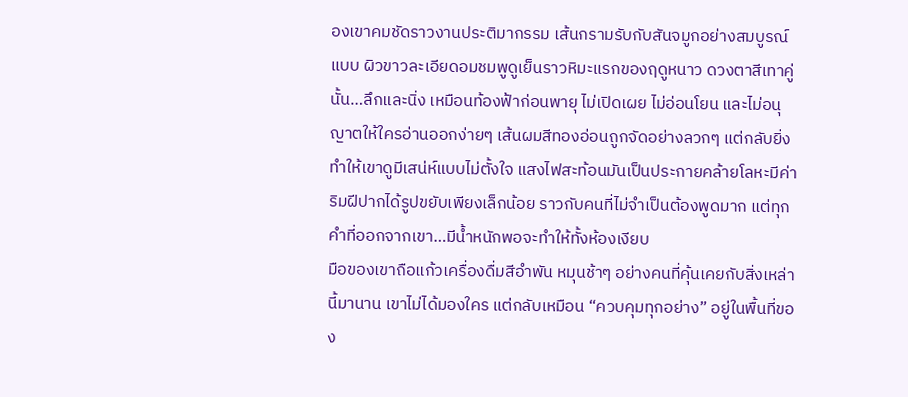องเขาคมชัดราวงานประติมากรรม เส้นกรามรับกับสันจมูกอย่างสมบูรณ์แบบ ผิวขาวละเอียดอมชมพูดูเย็นราวหิมะแรกของฤดูหนาว ดวงตาสีเทาคู่นั้น…ลึกและนิ่ง เหมือนท้องฟ้าก่อนพายุ ไม่เปิดเผย ไม่อ่อนโยน และไม่อนุญาตให้ใครอ่านออกง่ายๆ เส้นผมสีทองอ่อนถูกจัดอย่างลวกๆ แต่กลับยิ่งทำให้เขาดูมีเสน่ห์แบบไม่ตั้งใจ แสงไฟสะท้อนมันเป็นประกายคล้ายโลหะมีค่า ริมฝีปากได้รูปขยับเพียงเล็กน้อย ราวกับคนที่ไม่จำเป็นต้องพูดมาก แต่ทุกคำที่ออกจากเขา…มีน้ำหนักพอจะทำให้ทั้งห้องเงียบ
มือของเขาถือแก้วเครื่องดื่มสีอำพัน หมุนช้าๆ อย่างคนที่คุ้นเคยกับสิ่งเหล่านี้มานาน เขาไม่ได้มองใคร แต่กลับเหมือน “ควบคุมทุกอย่าง” อยู่ในพื้นที่ของ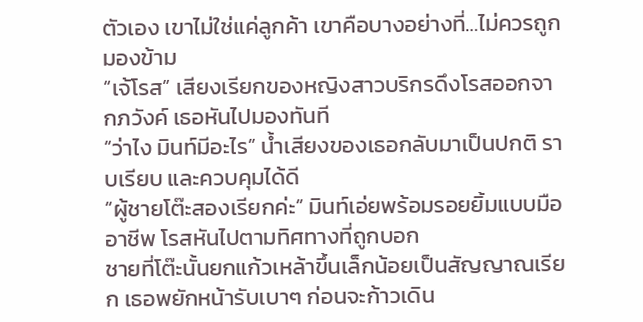ตัวเอง เขาไม่ใช่แค่ลูกค้า เขาคือบางอย่างที่…ไม่ควรถูกมองข้าม
“เจ้โรส” เสียงเรียกของหญิงสาวบริกรดึงโรสออกจากภวังค์ เธอหันไปมองทันที
“ว่าไง มินท์มีอะไร” น้ำเสียงของเธอกลับมาเป็นปกติ ราบเรียบ และควบคุมได้ดี
“ผู้ชายโต๊ะสองเรียกค่ะ” มินท์เอ่ยพร้อมรอยยิ้มแบบมืออาชีพ โรสหันไปตามทิศทางที่ถูกบอก
ชายที่โต๊ะนั้นยกแก้วเหล้าขึ้นเล็กน้อยเป็นสัญญาณเรียก เธอพยักหน้ารับเบาๆ ก่อนจะก้าวเดิน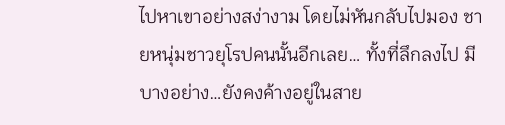ไปหาเขาอย่างสง่างาม โดยไม่หันกลับไปมอง ชายหนุ่มชาวยุโรปคนนั้นอีกเลย… ทั้งที่ลึกลงไป มีบางอย่าง…ยังคงค้างอยู่ในสาย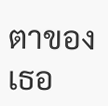ตาของเธอ